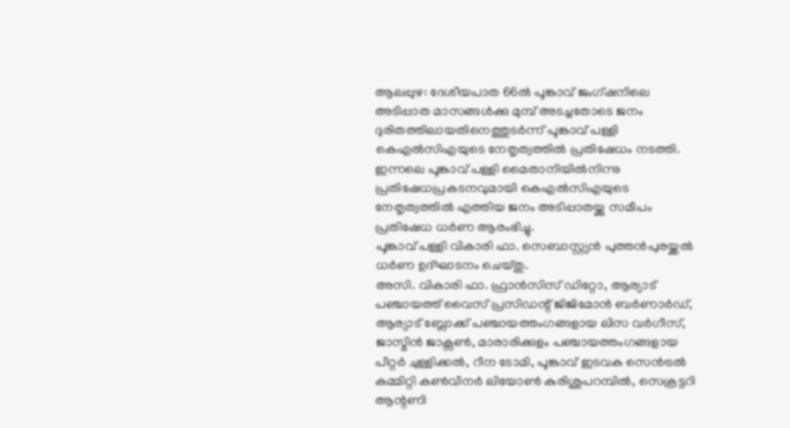ആലപ്പുഴ: ദേശീയപാത 66ൽ പൂങ്കാവ് ജംഗ്ഷനിലെ അടിപ്പാത മാസങ്ങൾക്കു മുമ്പ് അടച്ചതോടെ ജനം ദുരിതത്തിലായതിനെത്തുടർന്ന് പൂങ്കാവ് പള്ളി കെഎൽസിഎയുടെ നേതൃത്വത്തിൽ പ്രതിഷേധം നടത്തി. ഇന്നലെ പൂങ്കാവ് പള്ളി മൈതാനിയിൽനിന്നു പ്രതിഷേധപ്രകടനവുമായി കെഎൽസിഎയുടെ നേതൃത്വത്തിൽ എത്തിയ ജനം അടിപ്പാതയ്ക്കു സമീപം പ്രതിഷേധ ധർണ ആരംഭിച്ചു.
പൂങ്കാവ് പള്ളി വികാരി ഫാ. സെബാസ്റ്റ്യൻ പുത്തൻപുരയ്ക്കൽ ധർണ ഉദ്ഘാടനം ചെയ്തു.
അസി. വികാരി ഫാ. ഫ്രാൻസിസ് ഡിറ്റോ, ആര്യാട് പഞ്ചായത്ത് വൈസ് പ്രസിഡന്റ് ജിജിമോൻ ബർണാർഡ്, ആര്യാട് ബ്ലോക്ക് പഞ്ചായത്തംഗങ്ങളായ ലിസ വർഗീസ്, ജാസ്മിൻ ജാക്സൺ, മാരാരിക്കുളം പഞ്ചായത്തംഗങ്ങളായ പീറ്റർ ചുള്ളിക്കൽ, റീന ടോമി, പൂങ്കാവ് ഇടവക സെൻട്രൽ കമ്മിറ്റി കൺവീനർ ലിയോൺ കുരിശുപറമ്പിൽ, സെക്രട്ടറി ആന്റണി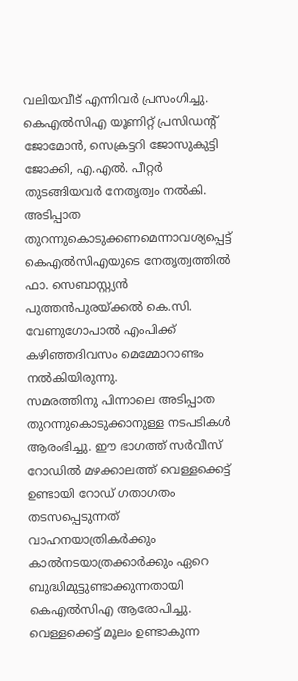വലിയവീട് എന്നിവർ പ്രസംഗിച്ചു.
കെഎൽസിഎ യൂണിറ്റ് പ്രസിഡന്റ് ജോമോൻ, സെക്രട്ടറി ജോസുകുട്ടി ജോക്കി, എ.എൽ. പീറ്റർ തുടങ്ങിയവർ നേതൃത്വം നൽകി. അടിപ്പാത തുറന്നുകൊടുക്കണമെന്നാവശ്യപ്പെട്ട് കെഎൽസിഎയുടെ നേതൃത്വത്തിൽ ഫാ. സെബാസ്റ്റ്യൻ പുത്തൻപുരയ്ക്കൽ കെ.സി. വേണുഗോപാൽ എംപിക്ക് കഴിഞ്ഞദിവസം മെമ്മോറാണ്ടം നൽകിയിരുന്നു.
സമരത്തിനു പിന്നാലെ അടിപ്പാത തുറന്നുകൊടുക്കാനുള്ള നടപടികൾ ആരംഭിച്ചു. ഈ ഭാഗത്ത് സർവീസ് റോഡിൽ മഴക്കാലത്ത് വെള്ളക്കെട്ട് ഉണ്ടായി റോഡ് ഗതാഗതം തടസപ്പെടുന്നത് വാഹനയാത്രികർക്കും കാൽനടയാത്രക്കാർക്കും ഏറെ ബുദ്ധിമുട്ടുണ്ടാക്കുന്നതായി കെഎൽസിഎ ആരോപിച്ചു. വെള്ളക്കെട്ട് മൂലം ഉണ്ടാകുന്ന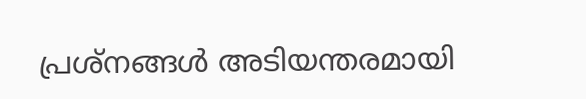പ്രശ്നങ്ങൾ അടിയന്തരമായി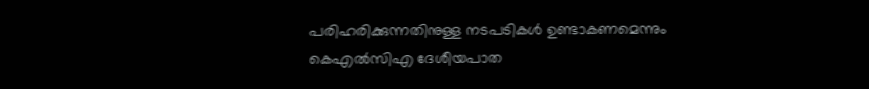പരിഹരിക്കുന്നതിനുള്ള നടപടികൾ ഉണ്ടാകണമെന്നും കെഎൽസിഎ ദേശീയപാത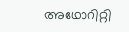അഥോറിറ്റി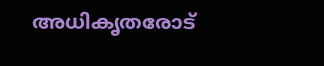അധികൃതരോട്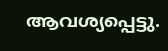ആവശ്യപ്പെട്ടു.